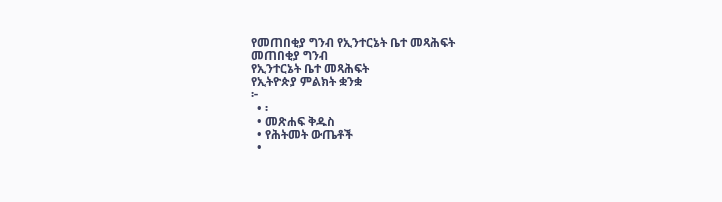የመጠበቂያ ግንብ የኢንተርኔት ቤተ መጻሕፍት
መጠበቂያ ግንብ
የኢንተርኔት ቤተ መጻሕፍት
የኢትዮጵያ ምልክት ቋንቋ
፦
  • ፡
  • መጽሐፍ ቅዱስ
  • የሕትመት ውጤቶች
  •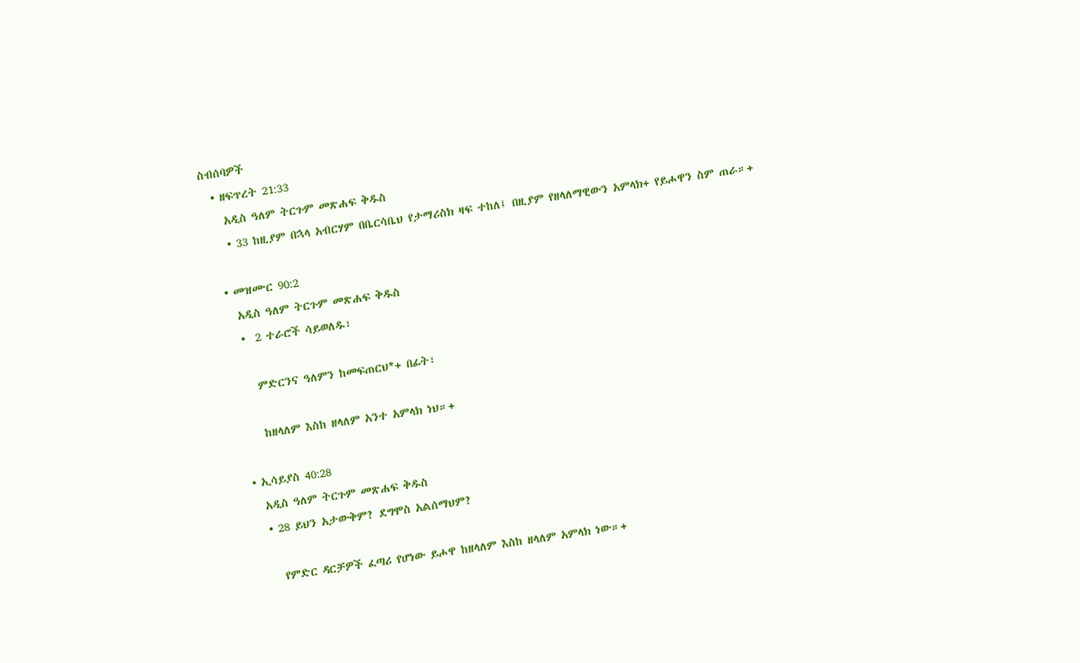ስብሰባዎች
  • ዘፍጥረት 21:33
    አዲስ ዓለም ትርጉም መጽሐፍ ቅዱስ
    • 33 ከዚያም በኋላ አብርሃም በቤርሳቤህ የታማሪስክ ዛፍ ተከለ፤ በዚያም የዘላለማዊውን አምላክ+ የይሖዋን ስም ጠራ።+

  • መዝሙር 90:2
    አዲስ ዓለም ትርጉም መጽሐፍ ቅዱስ
    •  2 ተራሮች ሳይወለዱ፣

      ምድርንና ዓለምን ከመፍጠርህ*+ በፊት፣

      ከዘላለም እስከ ዘላለም አንተ አምላክ ነህ።+

  • ኢሳይያስ 40:28
    አዲስ ዓለም ትርጉም መጽሐፍ ቅዱስ
    • 28 ይህን አታውቅም? ደግሞስ አልሰማህም?

      የምድር ዳርቻዎች ፈጣሪ የሆነው ይሖዋ ከዘላለም እስከ ዘላለም አምላክ ነው።+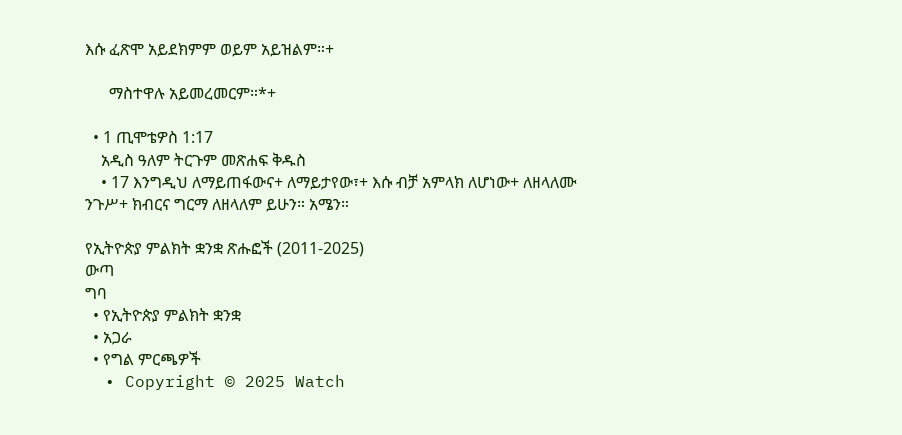እሱ ፈጽሞ አይደክምም ወይም አይዝልም።+

      ማስተዋሉ አይመረመርም።*+

  • 1 ጢሞቴዎስ 1:17
    አዲስ ዓለም ትርጉም መጽሐፍ ቅዱስ
    • 17 እንግዲህ ለማይጠፋውና+ ለማይታየው፣+ እሱ ብቻ አምላክ ለሆነው+ ለዘላለሙ ንጉሥ+ ክብርና ግርማ ለዘላለም ይሁን። አሜን።

የኢትዮጵያ ምልክት ቋንቋ ጽሑፎች (2011-2025)
ውጣ
ግባ
  • የኢትዮጵያ ምልክት ቋንቋ
  • አጋራ
  • የግል ምርጫዎች
  • Copyright © 2025 Watch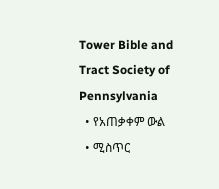Tower Bible and Tract Society of Pennsylvania
  • የአጠቃቀም ውል
  • ሚስጥር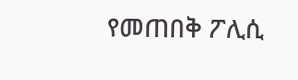የመጠበቅ ፖሊሲ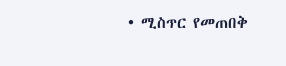• ሚስጥር የመጠበቅ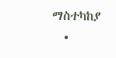ማስተካከያ
  •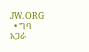JW.ORG
  • ግባ
አጋራ